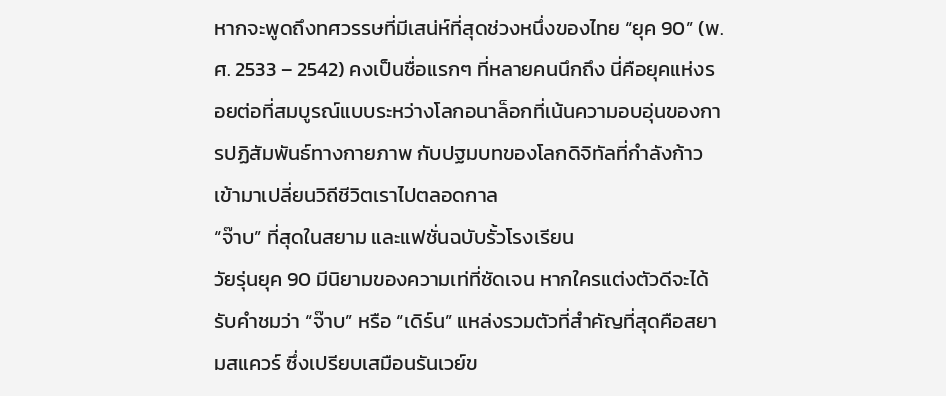หากจะพูดถึงทศวรรษที่มีเสน่ห์ที่สุดช่วงหนึ่งของไทย “ยุค 90” (พ.ศ. 2533 – 2542) คงเป็นชื่อแรกๆ ที่หลายคนนึกถึง นี่คือยุคแห่งรอยต่อที่สมบูรณ์แบบระหว่างโลกอนาล็อกที่เน้นความอบอุ่นของการปฏิสัมพันธ์ทางกายภาพ กับปฐมบทของโลกดิจิทัลที่กำลังก้าวเข้ามาเปลี่ยนวิถีชีวิตเราไปตลอดกาล
“จ๊าบ” ที่สุดในสยาม และแฟชั่นฉบับรั้วโรงเรียน
วัยรุ่นยุค 90 มีนิยามของความเท่ที่ชัดเจน หากใครแต่งตัวดีจะได้รับคำชมว่า “จ๊าบ” หรือ “เดิร์น” แหล่งรวมตัวที่สำคัญที่สุดคือสยามสแควร์ ซึ่งเปรียบเสมือนรันเวย์ข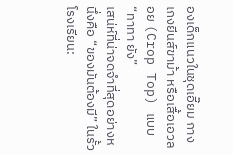องเด็กแนวในชุดเอี๊ยม กางเกงยีนส์ขาม้า หรือเสื้อเอวลอย (Crop Top) แบบ “ทาทา ยัง”
เสน่ห์ที่น่าจดจำที่สุดอย่างหนึ่งคือ “ของมันต้องมี” ในรั้วโรงเรียน: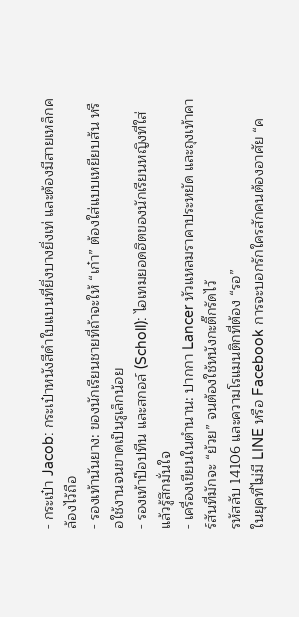- กระเป๋า Jacob: กระเป๋าหนังสีดำใบแบนที่ยิ่งบางยิ่งเท่ และต้องมีสายเหล็กคล้องไว้ถือ
- รองเท้านันยาง: ของนักเรียนชายที่ถ้าจะให้ “เก๋า” ต้องใส่แบบเหยียบส้น หรือใช้งานจนขาดเป็นรูเล็กน้อย
- รองเท้าป๊อปทีน และสกอล์ (Scholl): ไอเทมยอดฮิตของนักเรียนหญิงที่ใส่แล้วรู้สึกมั่นใจ
- เครื่องเขียนในตำนาน: ปากกา Lancer หัวแหลมราคาประหยัด และถุงเท้าคาร์สันที่มักจะ “ย้วย” จนต้องใช้หนังกะติ๊กรัดไว้
รหัสลับ 14106 และความโรแมนติกที่ต้อง “รอ”
ในยุคที่ไม่มี LINE หรือ Facebook การจะบอกรักใครสักคนต้องอาศัย “ค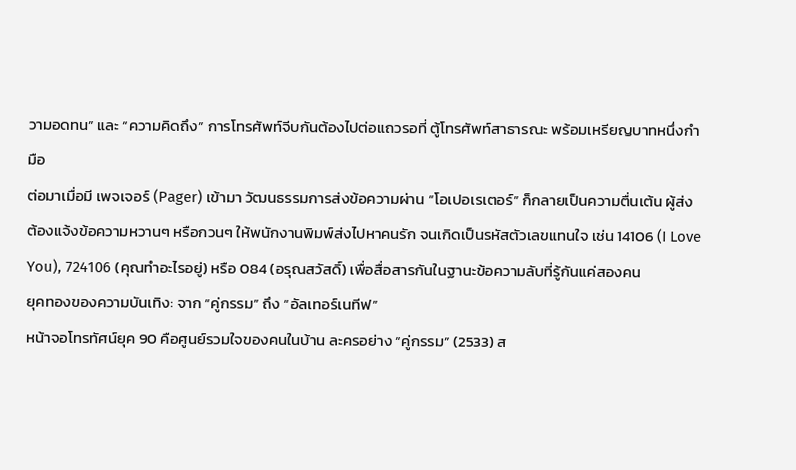วามอดทน” และ “ความคิดถึง” การโทรศัพท์จีบกันต้องไปต่อแถวรอที่ ตู้โทรศัพท์สาธารณะ พร้อมเหรียญบาทหนึ่งกำมือ
ต่อมาเมื่อมี เพจเจอร์ (Pager) เข้ามา วัฒนธรรมการส่งข้อความผ่าน “โอเปอเรเตอร์” ก็กลายเป็นความตื่นเต้น ผู้ส่งต้องแจ้งข้อความหวานๆ หรือกวนๆ ให้พนักงานพิมพ์ส่งไปหาคนรัก จนเกิดเป็นรหัสตัวเลขแทนใจ เช่น 14106 (I Love You), 724106 (คุณทำอะไรอยู่) หรือ 084 (อรุณสวัสดิ์) เพื่อสื่อสารกันในฐานะข้อความลับที่รู้กันแค่สองคน
ยุคทองของความบันเทิง: จาก “คู่กรรม” ถึง “อัลเทอร์เนทีฟ”
หน้าจอโทรทัศน์ยุค 90 คือศูนย์รวมใจของคนในบ้าน ละครอย่าง “คู่กรรม” (2533) ส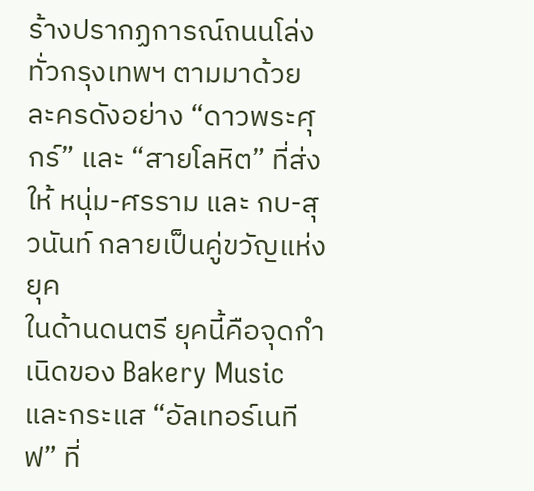ร้างปรากฏการณ์ถนนโล่งทั่วกรุงเทพฯ ตามมาด้วยละครดังอย่าง “ดาวพระศุกร์” และ “สายโลหิต” ที่ส่งให้ หนุ่ม-ศรราม และ กบ-สุวนันท์ กลายเป็นคู่ขวัญแห่งยุค
ในด้านดนตรี ยุคนี้คือจุดกำเนิดของ Bakery Music และกระแส “อัลเทอร์เนทีฟ” ที่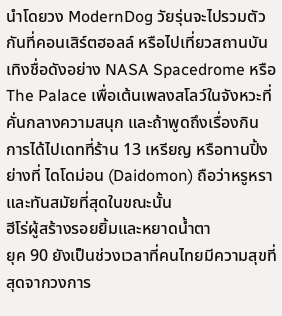นำโดยวง ModernDog วัยรุ่นจะไปรวมตัวกันที่คอนเสิร์ตฮอลล์ หรือไปเที่ยวสถานบันเทิงชื่อดังอย่าง NASA Spacedrome หรือ The Palace เพื่อเต้นเพลงสโลว์ในจังหวะที่คั่นกลางความสนุก และถ้าพูดถึงเรื่องกิน การได้ไปเดทที่ร้าน 13 เหรียญ หรือทานปิ้งย่างที่ ไดโดม่อน (Daidomon) ถือว่าหรูหราและทันสมัยที่สุดในขณะนั้น
ฮีโร่ผู้สร้างรอยยิ้มและหยาดน้ำตา
ยุค 90 ยังเป็นช่วงเวลาที่คนไทยมีความสุขที่สุดจากวงการ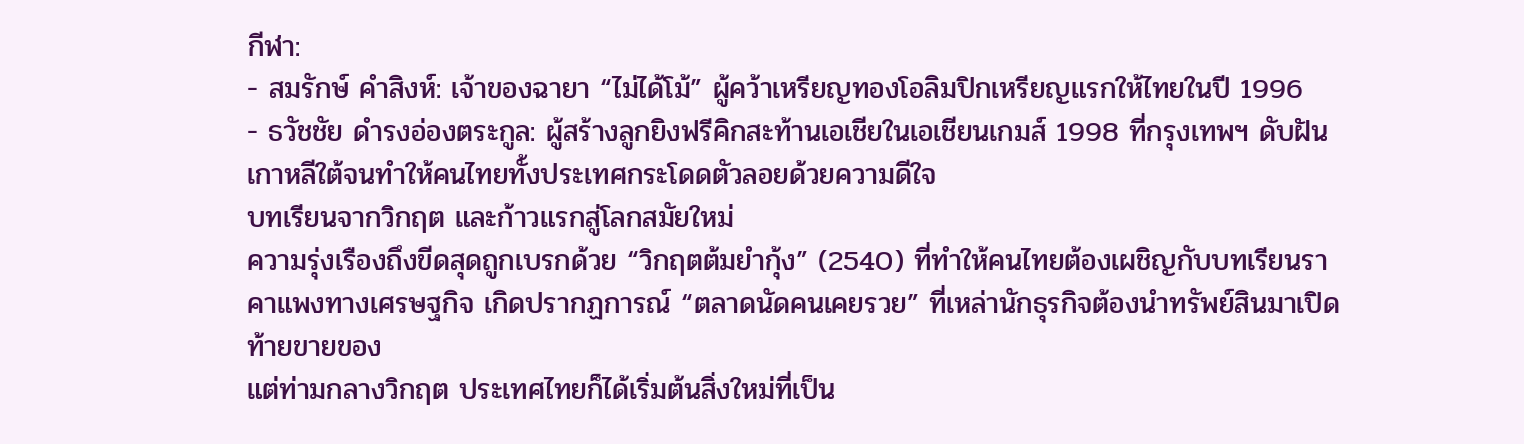กีฬา:
- สมรักษ์ คำสิงห์: เจ้าของฉายา “ไม่ได้โม้” ผู้คว้าเหรียญทองโอลิมปิกเหรียญแรกให้ไทยในปี 1996
- ธวัชชัย ดำรงอ่องตระกูล: ผู้สร้างลูกยิงฟรีคิกสะท้านเอเชียในเอเชียนเกมส์ 1998 ที่กรุงเทพฯ ดับฝันเกาหลีใต้จนทำให้คนไทยทั้งประเทศกระโดดตัวลอยด้วยความดีใจ
บทเรียนจากวิกฤต และก้าวแรกสู่โลกสมัยใหม่
ความรุ่งเรืองถึงขีดสุดถูกเบรกด้วย “วิกฤตต้มยำกุ้ง” (2540) ที่ทำให้คนไทยต้องเผชิญกับบทเรียนราคาแพงทางเศรษฐกิจ เกิดปรากฏการณ์ “ตลาดนัดคนเคยรวย” ที่เหล่านักธุรกิจต้องนำทรัพย์สินมาเปิดท้ายขายของ
แต่ท่ามกลางวิกฤต ประเทศไทยก็ได้เริ่มต้นสิ่งใหม่ที่เป็น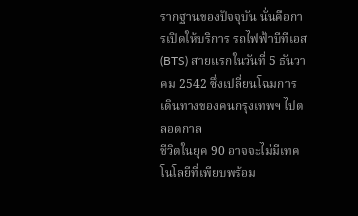รากฐานของปัจจุบัน นั่นคือการเปิดให้บริการ รถไฟฟ้าบีทีเอส (BTS) สายแรกในวันที่ 5 ธันวาคม 2542 ซึ่งเปลี่ยนโฉมการเดินทางของคนกรุงเทพฯ ไปตลอดกาล
ชีวิตในยุค 90 อาจจะไม่มีเทคโนโลยีที่เพียบพร้อม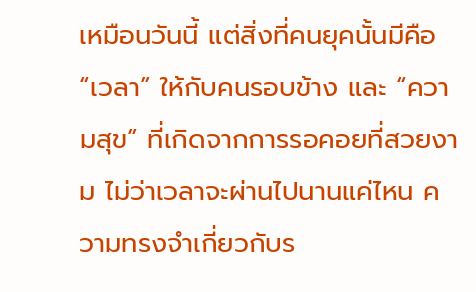เหมือนวันนี้ แต่สิ่งที่คนยุคนั้นมีคือ “เวลา” ให้กับคนรอบข้าง และ “ความสุข” ที่เกิดจากการรอคอยที่สวยงาม ไม่ว่าเวลาจะผ่านไปนานแค่ไหน ความทรงจำเกี่ยวกับร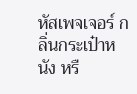หัสเพจเจอร์ กลิ่นกระเป๋าหนัง หรื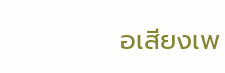อเสียงเพ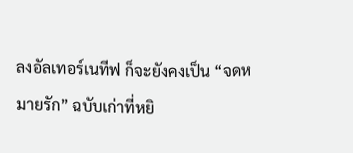ลงอัลเทอร์เนทีฟ ก็จะยังคงเป็น “จดหมายรัก” ฉบับเก่าที่หยิ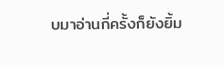บมาอ่านกี่ครั้งก็ยังยิ้ม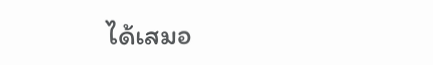ได้เสมอ